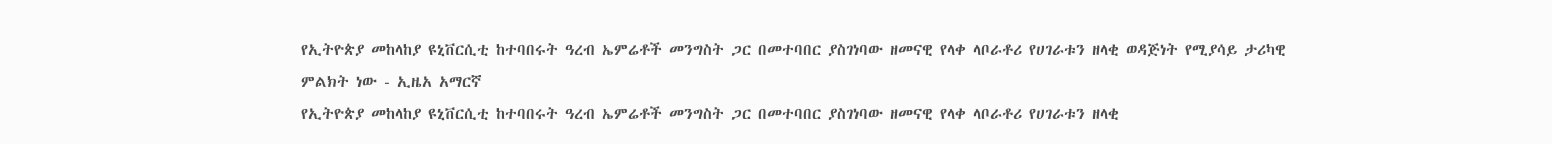የኢትዮጵያ መከላከያ ዩኒቨርሲቲ ከተባበሩት ዓረብ ኤምሬቶች መንግስት ጋር በመተባበር ያስገነባው ዘመናዊ የላቀ ላቦራቶሪ የሀገራቱን ዘላቂ ወዳጅነት የሚያሳይ ታሪካዊ ምልክት ነው - ኢዜአ አማርኛ
የኢትዮጵያ መከላከያ ዩኒቨርሲቲ ከተባበሩት ዓረብ ኤምሬቶች መንግስት ጋር በመተባበር ያስገነባው ዘመናዊ የላቀ ላቦራቶሪ የሀገራቱን ዘላቂ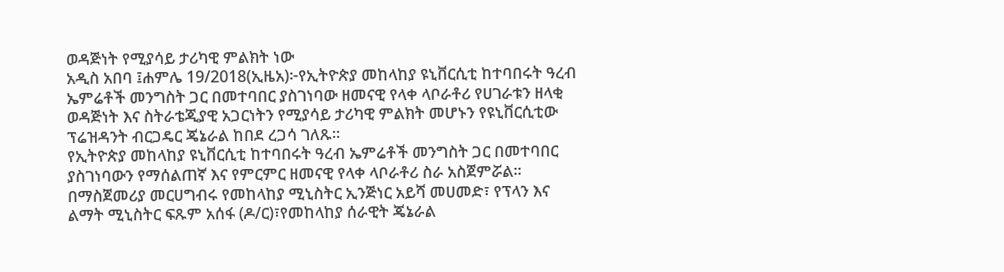ወዳጅነት የሚያሳይ ታሪካዊ ምልክት ነው
አዲስ አበባ ፤ሐምሌ 19/2018(ኢዜአ)፦የኢትዮጵያ መከላከያ ዩኒቨርሲቲ ከተባበሩት ዓረብ ኤምሬቶች መንግስት ጋር በመተባበር ያስገነባው ዘመናዊ የላቀ ላቦራቶሪ የሀገራቱን ዘላቂ ወዳጅነት እና ስትራቴጂያዊ አጋርነትን የሚያሳይ ታሪካዊ ምልክት መሆኑን የዩኒቨርሲቲው ፕሬዝዳንት ብርጋዴር ጄኔራል ከበደ ረጋሳ ገለጹ።
የኢትዮጵያ መከላከያ ዩኒቨርሲቲ ከተባበሩት ዓረብ ኤምሬቶች መንግስት ጋር በመተባበር ያስገነባውን የማሰልጠኛ እና የምርምር ዘመናዊ የላቀ ላቦራቶሪ ስራ አስጀምሯል።
በማስጀመሪያ መርሀግብሩ የመከላከያ ሚኒስትር ኢንጅነር አይሻ መሀመድ፣ የፕላን እና ልማት ሚኒስትር ፍጹም አሰፋ (ዶ/ር)፣የመከላከያ ሰራዊት ጄኔራል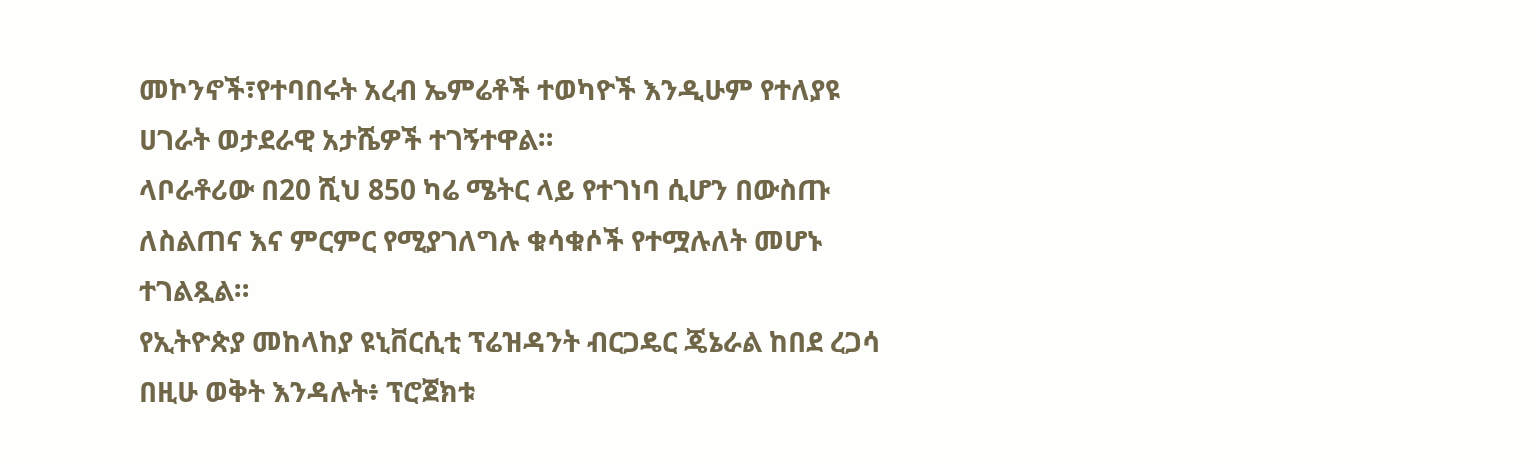መኮንኖች፣የተባበሩት አረብ ኤምሬቶች ተወካዮች እንዲሁም የተለያዩ ሀገራት ወታደራዊ አታሼዎች ተገኝተዋል።
ላቦራቶሪው በ20 ሺህ 850 ካሬ ሜትር ላይ የተገነባ ሲሆን በውስጡ ለስልጠና እና ምርምር የሚያገለግሉ ቁሳቁሶች የተሟሉለት መሆኑ ተገልጿል።
የኢትዮጵያ መከላከያ ዩኒቨርሲቲ ፕሬዝዳንት ብርጋዴር ጄኔራል ከበደ ረጋሳ በዚሁ ወቅት እንዳሉት፥ ፕሮጀክቱ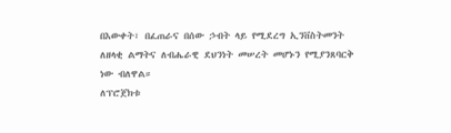በእውቀት፣ በፈጠራና በሰው ኃብት ላይ የሚደረግ ኢንቨስትመንት ለዘላቂ ልማትና ለብሔራዊ ደህንነት መሠረት መሆኑን የሚያንጸባርቅ ነው ብለዋል።
ለፕሮጀክቱ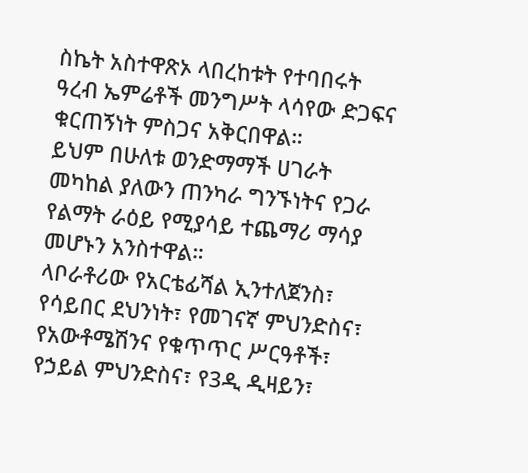ስኬት አስተዋጽኦ ላበረከቱት የተባበሩት ዓረብ ኤምሬቶች መንግሥት ላሳየው ድጋፍና ቁርጠኝነት ምስጋና አቅርበዋል።
ይህም በሁለቱ ወንድማማች ሀገራት መካከል ያለውን ጠንካራ ግንኙነትና የጋራ የልማት ራዕይ የሚያሳይ ተጨማሪ ማሳያ መሆኑን አንስተዋል።
ላቦራቶሪው የአርቴፊሻል ኢንተለጀንስ፣ የሳይበር ደህንነት፣ የመገናኛ ምህንድስና፣ የአውቶሜሽንና የቁጥጥር ሥርዓቶች፣ የኃይል ምህንድስና፣ የ3ዲ ዲዛይን፣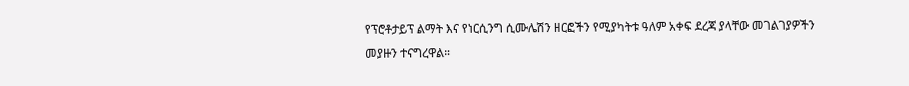የፕሮቶታይፕ ልማት እና የነርሲንግ ሲሙሌሽን ዘርፎችን የሚያካትቱ ዓለም አቀፍ ደረጃ ያላቸው መገልገያዎችን መያዙን ተናግረዋል።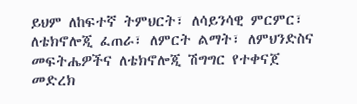ይህም ለከፍተኛ ትምህርት፣ ለሳይንሳዊ ምርምር፣ ለቴክኖሎጂ ፈጠራ፣ ለምርት ልማት፣ ለምህንድስና መፍትሔዎችና ለቴክኖሎጂ ሽግግር የተቀናጀ መድረክ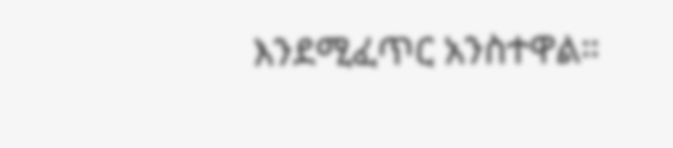እንደሚፈጥር አንስተዋል።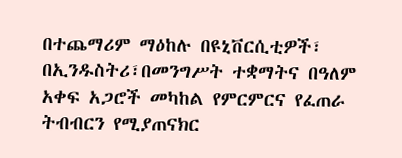በተጨማሪም ማዕከሉ በዩኒቨርሲቲዎች፣ በኢንዱስትሪ፣በመንግሥት ተቋማትና በዓለም አቀፍ አጋሮች መካከል የምርምርና የፈጠራ ትብብርን የሚያጠናክር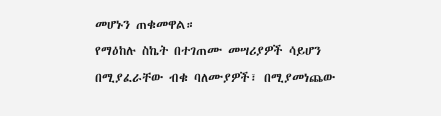መሆኑን ጠቁመዋል።
የማዕከሉ ስኬት በተገጠሙ መሣሪያዎች ሳይሆን በሚያፈራቸው ብቁ ባለሙያዎች፣ በሚያመነጨው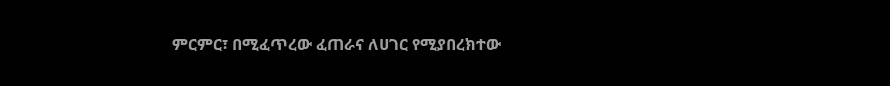ምርምር፣ በሚፈጥረው ፈጠራና ለሀገር የሚያበረክተው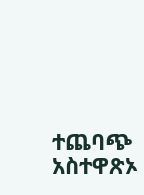ተጨባጭ አስተዋጽኦ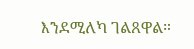እንደሚለካ ገልጸዋል።